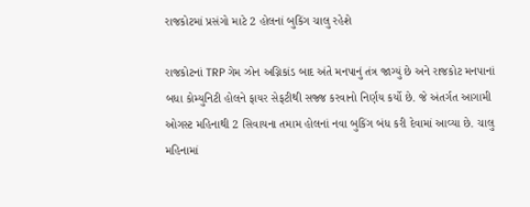રાજકોટમાં પ્રસંગો માટે 2 હોલનાં બુકિંગ ચાલુ રહેશે

રાજકોટનાં TRP ગેમ ઝોન અગ્નિકાંડ બાદ અંતે મનપાનું તંત્ર જાગ્યું છે અને રાજકોટ મનપાનાં બધા કોમ્યુનિટી હોલને ફાયર સેફટીથી સજ્જ કરવાનો નિર્ણય કર્યો છે. જે અંતર્ગત આગામી ઓગસ્ટ મહિનાથી 2 સિવાયના તમામ હોલનાં નવા બુકિંગ બંધ કરી દેવામાં આવ્યા છે. ચાલુ મહિનામાં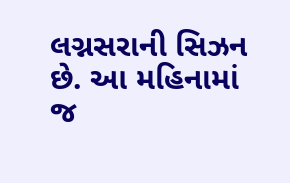લગ્નસરાની સિઝન છે. આ મહિનામાં જ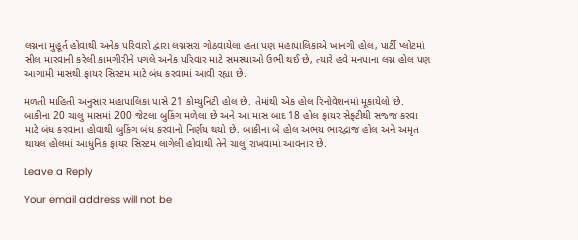લગ્નના મુહૂર્ત હોવાથી અનેક પરિવારો દ્વારા લગ્નસરા ગોઠવાયેલા હતા પણ મહાપાલિકાએ ખાનગી હોલ, પાર્ટી પ્લોટમાં સીલ મારવાની કરેલી કામગીરીને પગલે અનેક પરિવાર માટે સમસ્યાઓ ઉભી થઈ છે, ત્યારે હવે મનપાના લગ્ન હોલ પણ આગામી માસથી ફાયર સિસ્ટમ માટે બંધ કરવામાં આવી રહ્યા છે.

મળતી માહિતી અનુસાર મહાપાલિકા પાસે 21 કોમ્યુનિટી હોલ છે. તેમાંથી એક હોલ રિનોવેશનમાં મૂકાયેલો છે. બાકીના 20 ચાલુ માસમાં 200 જેટલા બુકિંગ મળેલા છે અને આ માસ બાદ 18 હોલ ફાયર સેફ્ટીથી સજ્જ કરવા માટે બંધ કરવાના હોવાથી બુકિંગ બંધ કરવાનો નિર્ણય થયો છે. બાકીના બે હોલ અભય ભારદ્વાજ હોલ અને અમૃત થાયલ હોલમાં આધુનિક ફાયર સિસ્ટમ લાગેલી હોવાથી તેને ચાલુ રાખવામાં આવનાર છે.

Leave a Reply

Your email address will not be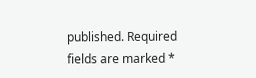published. Required fields are marked *